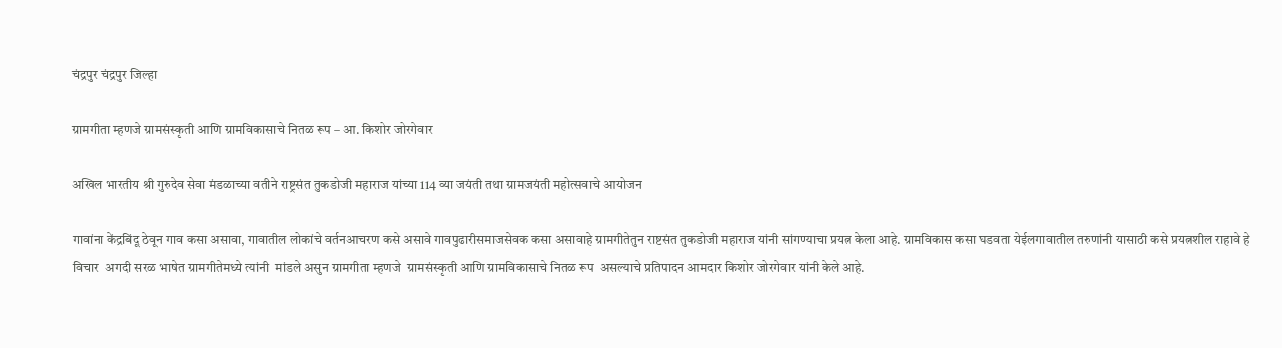चंद्रपुर चंद्रपुर जिल्हा

ग्रामगीता म्हणजे ग्रामसंस्कृती आणि ग्रामविकासाचे नितळ रूप – आ. किशोर जोरगेवार

अखिल भारतीय श्री गुरुदेव सेवा मंडळाच्या वतीने राष्ट्रसंत तुकडोजी महाराज यांच्या 114 व्या जयंती तथा ग्रामजयंती महोत्सवाचे आयोजन

गावांना केंद्रबिंदू ठेवून गाव कसा असावा, गावातील लोकांचे वर्तनआचरण कसे असावे गावपुढारीसमाजसेवक कसा असावाहे ग्रामगीतेतुन राष्टसंत तुकडोजी महाराज यांनी सांगण्याचा प्रयत्न केला आहे. ग्रामविकास कसा घडवता येईलगावातील तरुणांनी यासाठी कसे प्रयत्नशील राहावे हे विचार  अगदी सरळ भाषेत ग्रामगीतेमध्ये त्यांनी  मांडले असुन ग्रामगीता म्हणजे  ग्रामसंस्कृती आणि ग्रामविकासाचे नितळ रूप  असल्याचे प्रतिपादन आमदार किशोर जोरगेवार यांनी केले आहे.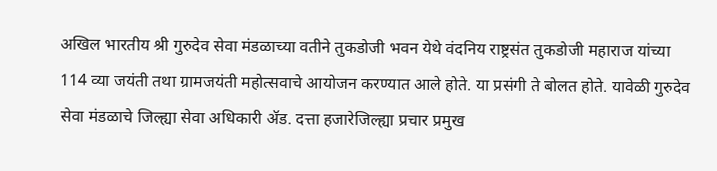अखिल भारतीय श्री गुरुदेव सेवा मंडळाच्या वतीने तुकडोजी भवन येथे वंदनिय राष्ट्रसंत तुकडोजी महाराज यांच्या 114 व्या जयंती तथा ग्रामजयंती महोत्सवाचे आयोजन करण्यात आले होते. या प्रसंगी ते बोलत होते. यावेळी गुरुदेव सेवा मंडळाचे जिल्ह्या सेवा अधिकारी ॲड. दत्ता हजारेजिल्ह्या प्रचार प्रमुख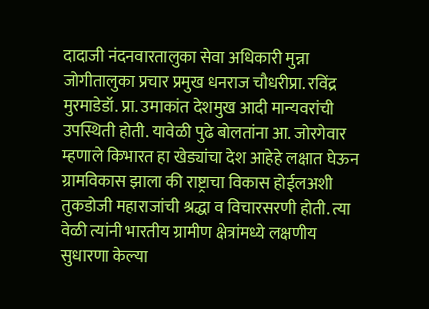दादाजी नंदनवारतालुका सेवा अधिकारी मुन्ना जोगीतालुका प्रचार प्रमुख धनराज चौधरीप्रा. रविंद्र मुरमाडेडॉ. प्रा. उमाकांत देशमुख आदी मान्यवरांची उपस्थिती होती. यावेळी पुढे बोलतांना आ. जोरगेवार म्हणाले किभारत हा खेड्यांचा देश आहेहे लक्षात घेऊन ग्रामविकास झाला की राष्ट्राचा विकास होईलअशी तुकडोजी महाराजांची श्रद्धा व विचारसरणी होती. त्या वेळी त्यांनी भारतीय ग्रामीण क्षेत्रांमध्ये लक्षणीय सुधारणा केल्या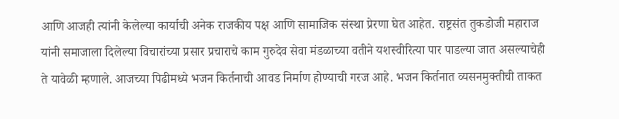आणि आजही त्यांनी केलेल्या कार्याची अनेक राजकीय पक्ष आणि सामाजिक संस्था प्रेरणा घेत आहेत. राष्ट्रसंत तुकडोजी महाराज यांनी समाजाला दिलेल्या विचारांच्या प्रसार प्रचाराचे काम गुरुदेव सेवा मंडळाच्या वतीने यशस्वीरित्या पार पाडल्या जात असल्याचेही ते यावेळी म्हणाले. आजच्या पिढीमध्ये भजन किर्तनाची आवड निर्माण होण्याची गरज आहे. भजन किर्तनात व्यसनमुक्तीची ताकत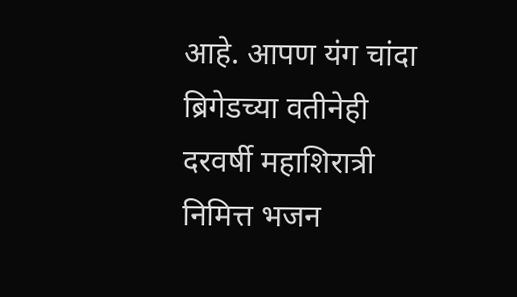आहे. आपण यंग चांदा ब्रिगेडच्या वतीनेही दरवर्षी महाशिरात्री निमित्त भजन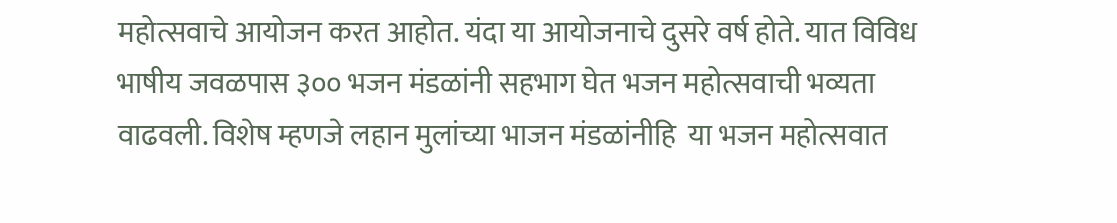महोत्सवाचे आयोजन करत आहोत. यंदा या आयोजनाचे दुसरे वर्ष होते. यात विविध भाषीय जवळपास ३०० भजन मंडळांनी सहभाग घेत भजन महोत्सवाची भव्यता वाढवली. विशेष म्हणजे लहान मुलांच्या भाजन मंडळांनीहि  या भजन महोत्सवात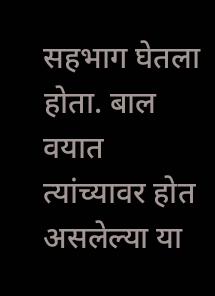सहभाग घेतला होता. बाल वयात त्यांच्यावर होत असलेल्या या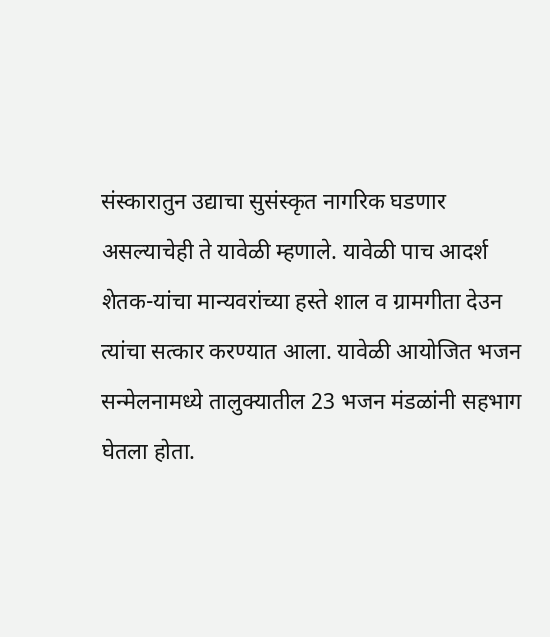संस्कारातुन उद्याचा सुसंस्कृत नागरिक घडणार असल्याचेही ते यावेळी म्हणाले. यावेळी पाच आदर्श शेतक-यांचा मान्यवरांच्या हस्ते शाल व ग्रामगीता देउन त्यांचा सत्कार करण्यात आला. यावेळी आयोजित भजन सन्मेलनामध्ये तालुक्यातील 23 भजन मंडळांनी सहभाग घेतला होता.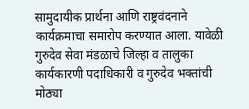सामुदायीक प्रार्थना आणि राष्ट्रवंदनाने कार्यक्रमाचा समारोप करण्यात आला. यावेळी गुरुदेव सेवा मंडळाचे जिल्हा व तालुका कार्यकारणी पदाधिकारी व गुरुदेव भक्तांची मोठ्या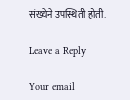संख्येने उपस्थिती होती.

Leave a Reply

Your email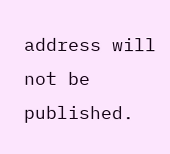address will not be published.